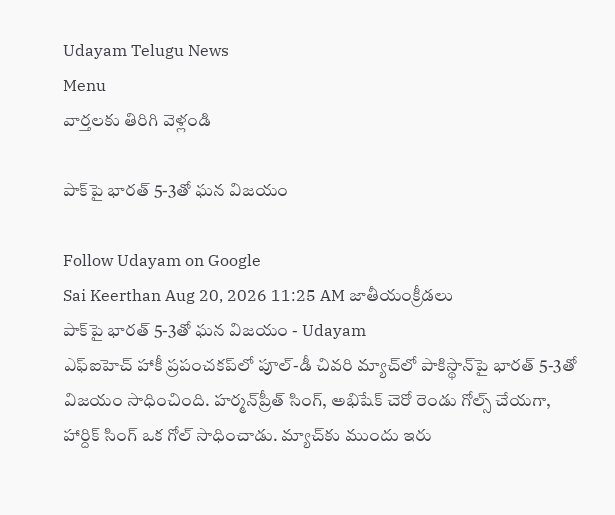Udayam Telugu News
Menu
వార్తలకు తిరిగి వెళ్లండి

పాక్‌పై భారత్‌ 5-3తో ఘన విజయం

Follow Udayam on Google
Sai Keerthan Aug 20, 2026 11:25 AM జాతీయంక్రీడలు
పాక్‌పై భారత్‌ 5-3తో ఘన విజయం - Udayam
ఎఫ్‌ఐహెచ్‌ హాకీ ప్రపంచకప్‌లో పూల్‌-డీ చివరి మ్యాచ్‌లో పాకిస్థాన్‌పై భారత్‌ 5-3తో విజయం సాధించింది. హర్మన్‌ప్రీత్‌ సింగ్‌, అభిషేక్‌ చెరో రెండు గోల్స్‌ చేయగా, హార్దిక్‌ సింగ్‌ ఒక గోల్‌ సాధించాడు. మ్యాచ్‌కు ముందు ఇరు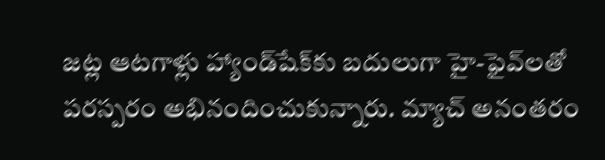జట్ల ఆటగాళ్లు హ్యాండ్‌షేక్‌కు బదులుగా హై-ఫైవ్‌లతో పరస్పరం అభినందించుకున్నారు. మ్యాచ్‌ అనంతరం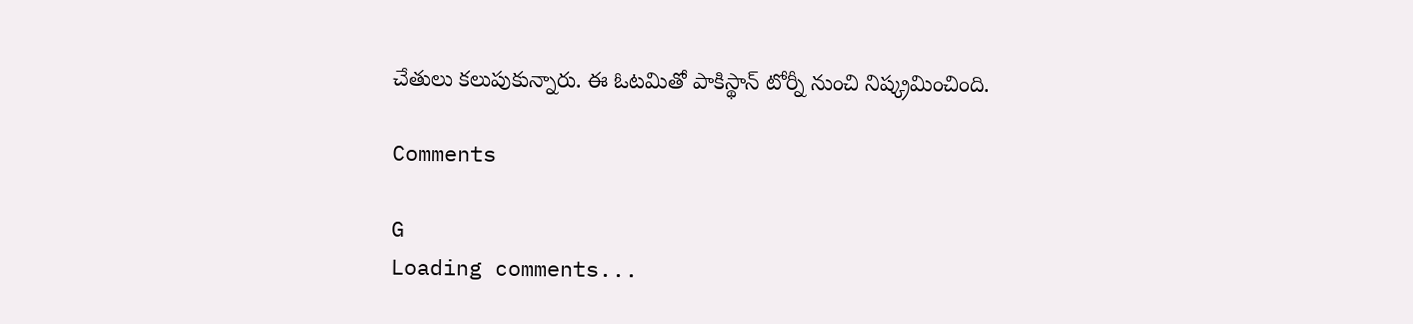చేతులు కలుపుకున్నారు. ఈ ఓటమితో పాకిస్థాన్‌ టోర్నీ నుంచి నిష్క్రమించింది.

Comments

G
Loading comments...